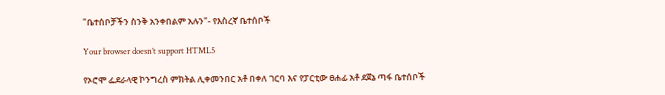"ቤተሰቦቻችን ስንቅ አንቀበልም አሉን"- የእስረኛ ቤተሰቦች

Your browser doesn’t support HTML5

የኦሮሞ ፌደራላዊ ኮንግረስ ምክትል ሊቀመንበር አቶ በቀለ ገርባ እና የፓርቲው ፀሐፊ አቶ ደጀኔ ጣፋ ቤተሰቦች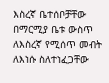እስረኛ ቤተሰቦቻቸው በማርሚያ ቤቱ ውስጥ ለእስረኛ የሚሰጥ መብት ለእነሱ ስለተነፈጋቸው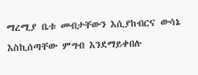ማረሚያ ቤቱ መብታቸውን እሲያከብርና ውሳኔ እስኪሰጣቸው ምግብ እንደማይቀበሉ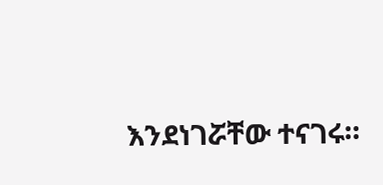እንደነገሯቸው ተናገሩ።